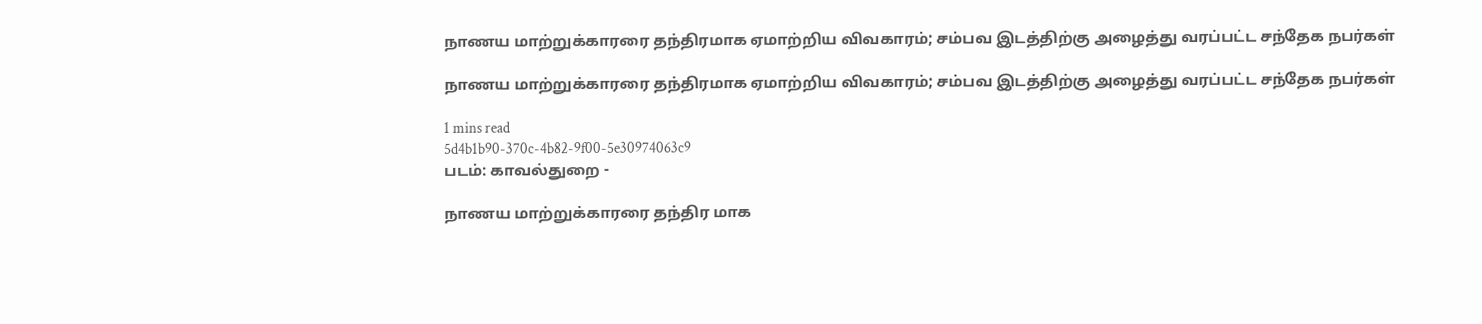நாணய மாற்றுக்காரரை தந்திரமாக ஏமாற்றிய விவகாரம்; சம்பவ இடத்திற்கு அழைத்து வரப்பட்ட சந்தேக நபர்கள்

நாணய மாற்றுக்காரரை தந்திரமாக ஏமாற்றிய விவகாரம்; சம்பவ இடத்திற்கு அழைத்து வரப்பட்ட சந்தேக நபர்கள்

1 mins read
5d4b1b90-370c-4b82-9f00-5e30974063c9
படம்: காவல்துறை -

நாணய மாற்றுக்காரரை தந்திர மாக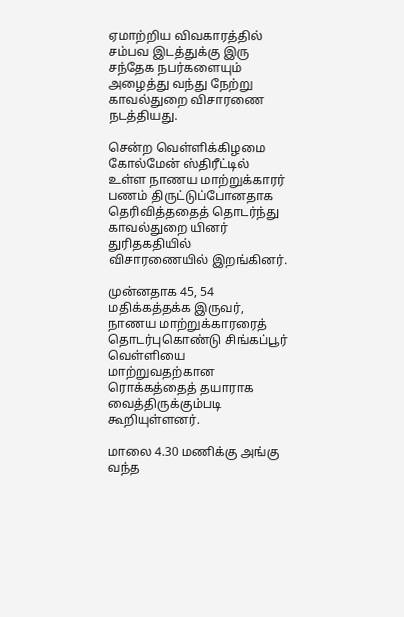ஏமாற்றிய விவகாரத்தில் சம்பவ இடத்துக்கு இரு சந்தேக நபர்களையும் அழைத்து வந்து நேற்று காவல்துறை விசாரணை நடத்தியது.

சென்ற வெள்ளிக்கிழமை கோல்மேன் ஸ்திரீட்டில் உள்ள நாணய மாற்றுக்காரர் பணம் திருட்டுப்போனதாக தெரிவித்ததைத் தொடர்ந்து காவல்துறை யினர் துரிதகதியில் விசாரணையில் இறங்கினர்.

முன்னதாக 45, 54 மதிக்கத்தக்க இருவர், நாணய மாற்றுக்காரரைத் தொடர்புகொண்டு சிங்கப்பூர் வெள்ளியை மாற்றுவதற்கான ரொக்கத்தைத் தயாராக வைத்திருக்கும்படி கூறியுள்ளனர்.

மாலை 4.30 மணிக்கு அங்கு வந்த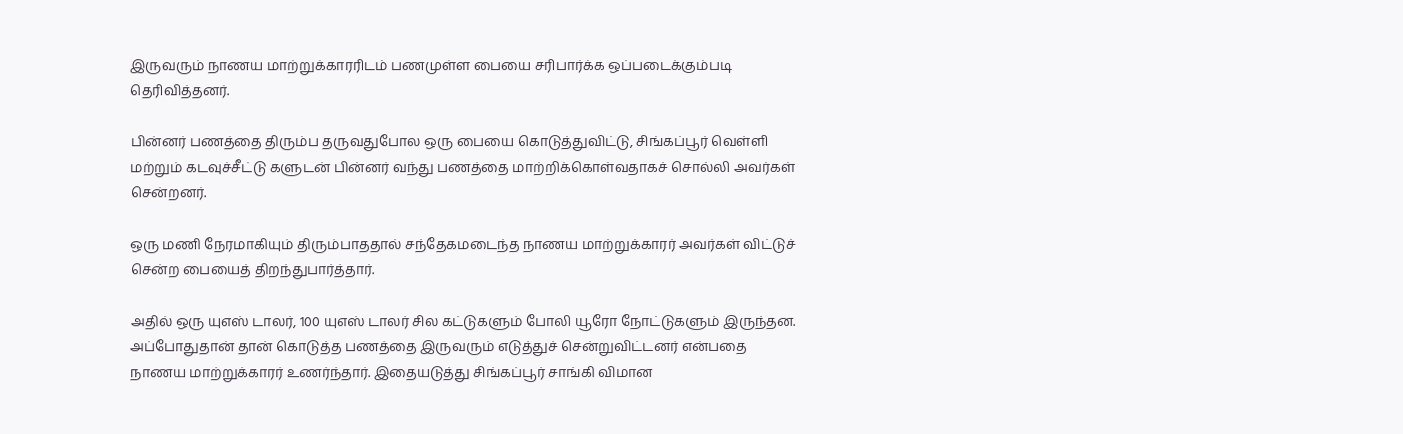இருவரும் நாணய மாற்றுக்காரரிடம் பணமுள்ள பையை சரிபார்க்க ஒப்படைக்கும்படி தெரிவித்தனர்.

பின்னர் பணத்தை திரும்ப தருவதுபோல ஒரு பையை கொடுத்துவிட்டு, சிங்கப்பூர் வெள்ளி மற்றும் கடவுச்சீட்டு களுடன் பின்னர் வந்து பணத்தை மாற்றிக்கொள்வதாகச் சொல்லி அவர்கள் சென்றனர்.

ஒரு மணி நேரமாகியும் திரும்பாததால் சந்தேகமடைந்த நாணய மாற்றுக்காரர் அவர்கள் விட்டுச் சென்ற பையைத் திறந்துபார்த்தார்.

அதில் ஒரு யுஎஸ் டாலர், 100 யுஎஸ் டாலர் சில கட்டுகளும் போலி யூரோ நோட்டுகளும் இருந்தன. அப்போதுதான் தான் கொடுத்த பணத்தை இருவரும் எடுத்துச் சென்றுவிட்டனர் என்பதை நாணய மாற்றுக்காரர் உணர்ந்தார். இதையடுத்து சிங்கப்பூர் சாங்கி விமான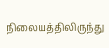நிலையத்திலிருந்து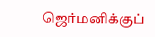ஜெர்மனிக்குப்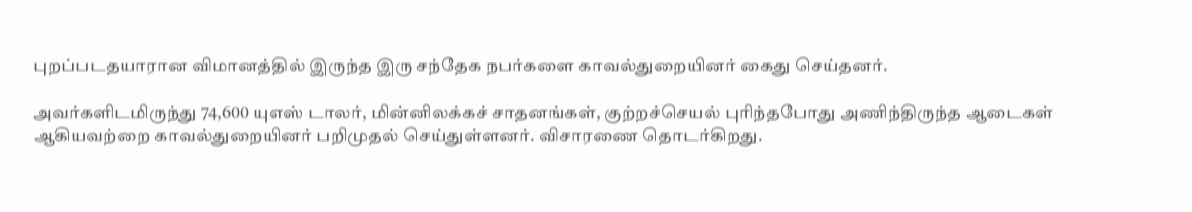புறப்படதயாரான விமானத்தில் இருந்த இரு சந்தேக நபர்களை காவல்துறையினர் கைது செய்தனர்.

அவர்களிடமிருந்து 74,600 யுஎஸ் டாலர், மின்னிலக்கச் சாதனங்கள், குற்றச்செயல் புரிந்தபோது அணிந்திருந்த ஆடைகள் ஆகியவற்றை காவல்துறையினர் பறிமுதல் செய்துள்ளனர். விசாரணை தொடர்கிறது.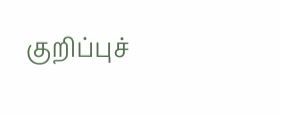குறிப்புச்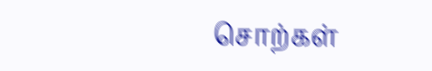சொற்கள்